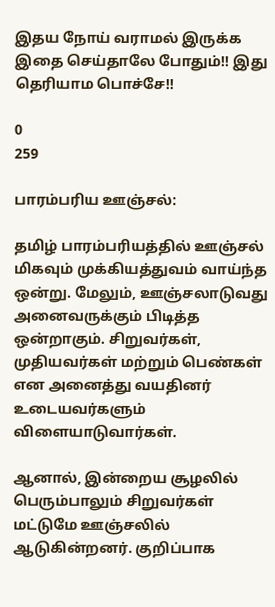இதய நோய் வராமல் இருக்க இதை செய்தாலே போதும்!! இது தெரியாம பொச்சே!!

0
259

பாரம்பரிய ஊஞ்சல்:

தமிழ் பாரம்பரியத்தில் ஊஞ்சல் மிகவும் முக்கியத்துவம் வாய்ந்த ஒன்று. மேலும், ஊஞ்சலாடுவது அனைவருக்கும் பிடித்த ஒன்றாகும். சிறுவர்கள், முதியவர்கள் மற்றும் பெண்கள் என அனைத்து வயதினர் உடையவர்களும் விளையாடுவார்கள்.

ஆனால், இன்றைய சூழலில் பெரும்பாலும் சிறுவர்கள் மட்டுமே ஊஞ்சலில் ஆடுகின்றனர். குறிப்பாக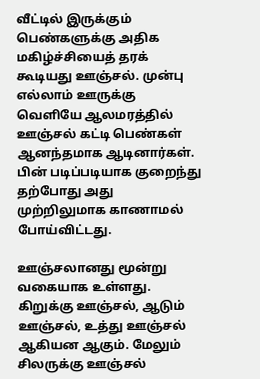வீட்டில் இருக்கும் பெண்களுக்கு அதிக மகிழ்ச்சியைத் தரக் கூடியது ஊஞ்சல். முன்பு எல்லாம் ஊருக்கு வெளியே ஆலமரத்தில் ஊஞ்சல் கட்டி பெண்கள் ஆனந்தமாக ஆடினார்கள். பின் படிப்படியாக குறைந்து தற்போது அது முற்றிலுமாக காணாமல் போய்விட்டது.

ஊஞ்சலானது மூன்று வகையாக உள்ளது. கிறுக்கு ஊஞ்சல், ஆடும் ஊஞ்சல், உத்து ஊஞ்சல் ஆகியன ஆகும். மேலும் சிலருக்கு ஊஞ்சல்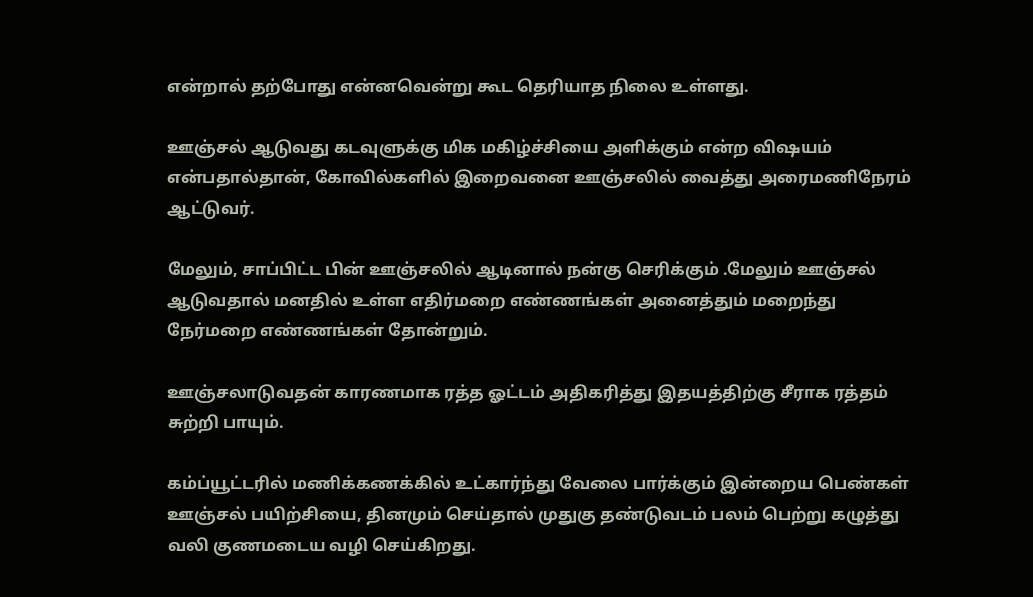என்றால் தற்போது என்னவென்று கூட தெரியாத நிலை உள்ளது.

ஊஞ்சல் ஆடுவது கடவுளுக்கு மிக மகிழ்ச்சியை அளிக்கும் என்ற விஷயம் என்பதால்தான், கோவில்களில் இறைவனை ஊஞ்சலில் வைத்து அரைமணிநேரம் ஆட்டுவர்.

மேலும், சாப்பிட்ட பின் ஊஞ்சலில் ஆடினால் நன்கு செரிக்கும் .மேலும் ஊஞ்சல் ஆடுவதால் மனதில் உள்ள எதிர்மறை எண்ணங்கள் அனைத்தும் மறைந்து நேர்மறை எண்ணங்கள் தோன்றும்.

ஊஞ்சலாடுவதன் காரணமாக ரத்த ஓட்டம் அதிகரித்து இதயத்திற்கு சீராக ரத்தம் சுற்றி பாயும்.

கம்ப்யூட்டரில் மணிக்கணக்கில் உட்கார்ந்து வேலை பார்க்கும் இன்றைய பெண்கள் ஊஞ்சல் பயிற்சியை, தினமும் செய்தால் முதுகு தண்டுவடம் பலம் பெற்று கழுத்து வலி குணமடைய வழி செய்கிறது.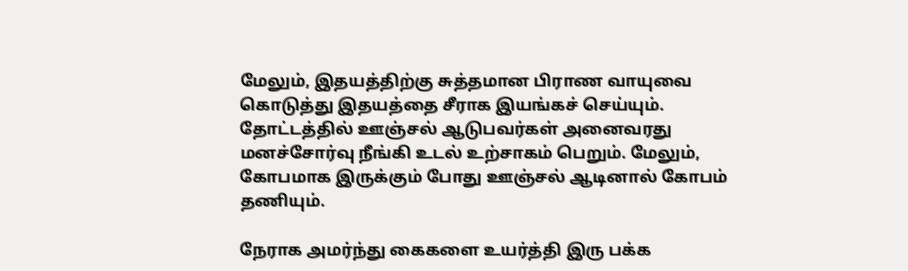மேலும், இதயத்திற்கு சுத்தமான பிராண வாயுவை கொடுத்து இதயத்தை சீராக இயங்கச் செய்யும். தோட்டத்தில் ஊஞ்சல் ஆடுபவர்கள் அனைவரது மனச்சோர்வு நீங்கி உடல் உற்சாகம் பெறும். மேலும், கோபமாக இருக்கும் போது ஊஞ்சல் ஆடினால் கோபம் தணியும்.

நேராக அமர்ந்து கைகளை உயர்த்தி இரு பக்க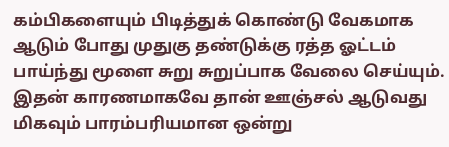கம்பிகளையும் பிடித்துக் கொண்டு வேகமாக ஆடும் போது முதுகு தண்டுக்கு ரத்த ஓட்டம் பாய்ந்து மூளை சுறு சுறுப்பாக வேலை செய்யும். இதன் காரணமாகவே தான் ஊஞ்சல் ஆடுவது மிகவும் பாரம்பரியமான ஒன்று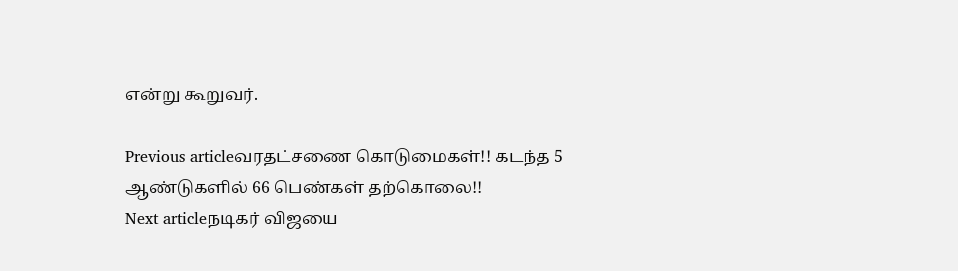என்று கூறுவர்.

Previous articleவரதட்சணை கொடுமைகள்!! கடந்த 5 ஆண்டுகளில் 66 பெண்கள் தற்கொலை!!
Next articleநடிகர் விஜயை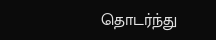தொடர்ந்து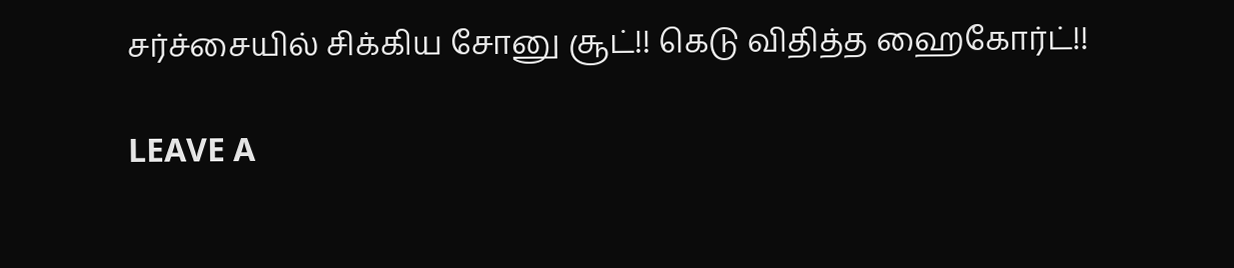சர்ச்சையில் சிக்கிய சோனு சூட்!! கெடு விதித்த ஹைகோர்ட்!!

LEAVE A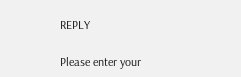REPLY

Please enter your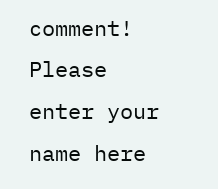comment!
Please enter your name here